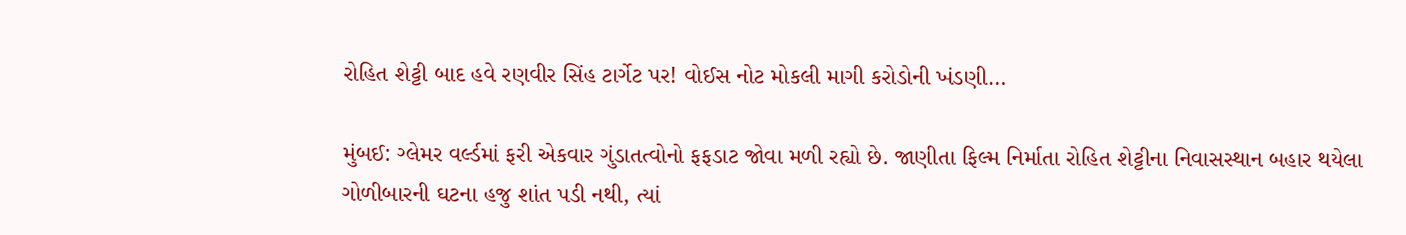રોહિત શેટ્ટી બાદ હવે રણવીર સિંહ ટાર્ગેટ પર! વોઈસ નોટ મોકલી માગી કરોડોની ખંડણી…

મુંબઈ: ગ્લેમર વર્લ્ડમાં ફરી એકવાર ગુંડાતત્વોનો ફફડાટ જોવા મળી રહ્યો છે. જાણીતા ફિલ્મ નિર્માતા રોહિત શેટ્ટીના નિવાસસ્થાન બહાર થયેલા ગોળીબારની ઘટના હજુ શાંત પડી નથી, ત્યાં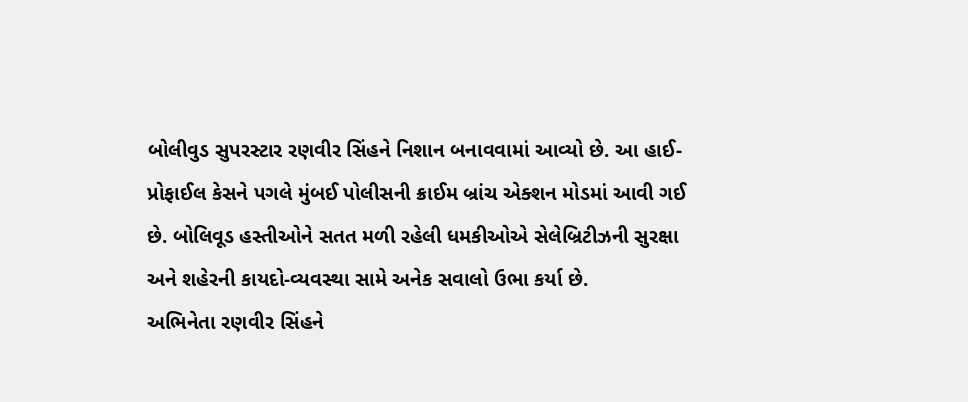બોલીવુડ સુપરસ્ટાર રણવીર સિંહને નિશાન બનાવવામાં આવ્યો છે. આ હાઈ-પ્રોફાઈલ કેસને પગલે મુંબઈ પોલીસની ક્રાઈમ બ્રાંચ એક્શન મોડમાં આવી ગઈ છે. બોલિવૂડ હસ્તીઓને સતત મળી રહેલી ધમકીઓએ સેલેબ્રિટીઝની સુરક્ષા અને શહેરની કાયદો-વ્યવસ્થા સામે અનેક સવાલો ઉભા કર્યા છે.
અભિનેતા રણવીર સિંહને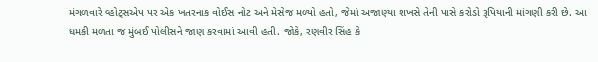મંગળવારે વ્હોટ્સએપ પર એક ખતરનાક વોઈસ નોટ અને મેસેજ મળ્યો હતો, જેમાં અજાણ્યા શખસે તેની પાસે કરોડો રૂપિયાની માંગણી કરી છે. આ ધમકી મળતા જ મુંબઈ પોલીસને જાણ કરવામાં આવી હતી. જોકે, રણવીર સિંહ કે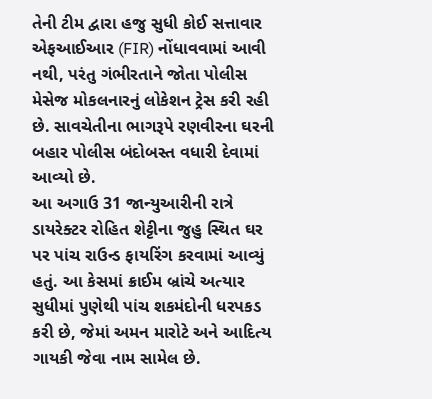તેની ટીમ દ્વારા હજુ સુધી કોઈ સત્તાવાર એફઆઈઆર (FIR) નોંધાવવામાં આવી નથી, પરંતુ ગંભીરતાને જોતા પોલીસ મેસેજ મોકલનારનું લોકેશન ટ્રેસ કરી રહી છે. સાવચેતીના ભાગરૂપે રણવીરના ઘરની બહાર પોલીસ બંદોબસ્ત વધારી દેવામાં આવ્યો છે.
આ અગાઉ 31 જાન્યુઆરીની રાત્રે ડાયરેક્ટર રોહિત શેટ્ટીના જુહુ સ્થિત ઘર પર પાંચ રાઉન્ડ ફાયરિંગ કરવામાં આવ્યું હતું. આ કેસમાં ક્રાઈમ બ્રાંચે અત્યાર સુધીમાં પુણેથી પાંચ શકમંદોની ધરપકડ કરી છે, જેમાં અમન મારોટે અને આદિત્ય ગાયકી જેવા નામ સામેલ છે.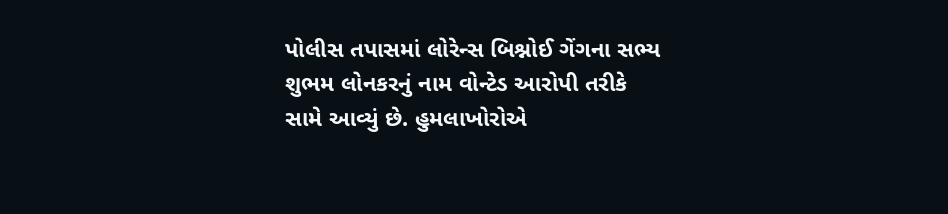પોલીસ તપાસમાં લોરેન્સ બિશ્નોઈ ગેંગના સભ્ય શુભમ લોનકરનું નામ વોન્ટેડ આરોપી તરીકે સામે આવ્યું છે. હુમલાખોરોએ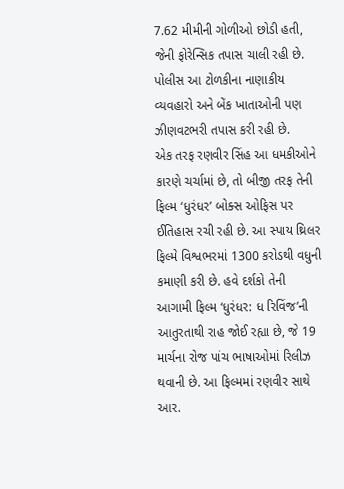7.62 મીમીની ગોળીઓ છોડી હતી, જેની ફોરેન્સિક તપાસ ચાલી રહી છે. પોલીસ આ ટોળકીના નાણાકીય વ્યવહારો અને બેંક ખાતાઓની પણ ઝીણવટભરી તપાસ કરી રહી છે.
એક તરફ રણવીર સિંહ આ ધમકીઓને કારણે ચર્ચામાં છે, તો બીજી તરફ તેની ફિલ્મ ‘ધુરંધર’ બોક્સ ઓફિસ પર ઈતિહાસ રચી રહી છે. આ સ્પાય થ્રિલર ફિલ્મે વિશ્વભરમાં 1300 કરોડથી વધુની કમાણી કરી છે. હવે દર્શકો તેની આગામી ફિલ્મ ‘ધુરંધર: ધ રિવિંજ’ની આતુરતાથી રાહ જોઈ રહ્યા છે, જે 19 માર્ચના રોજ પાંચ ભાષાઓમાં રિલીઝ થવાની છે. આ ફિલ્મમાં રણવીર સાથે આર.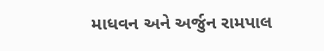માધવન અને અર્જુન રામપાલ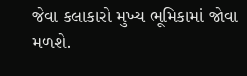જેવા કલાકારો મુખ્ય ભૂમિકામાં જોવા મળશે.